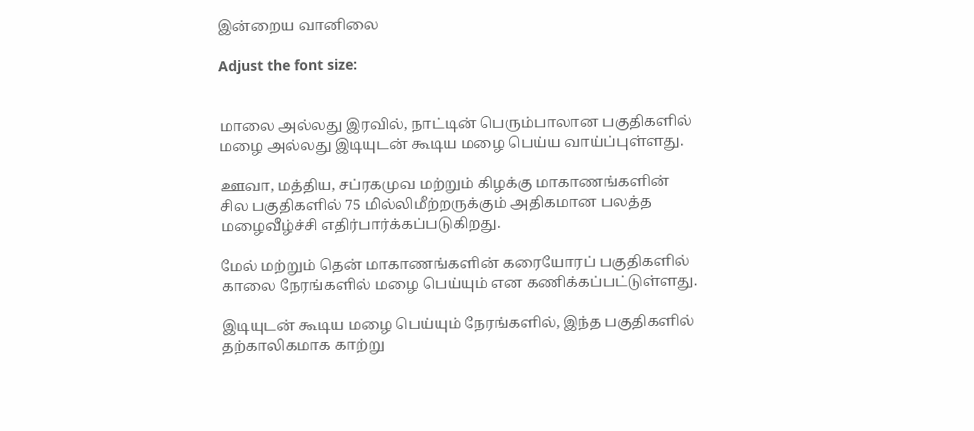இன்றைய வானிலை

Adjust the font size:


மாலை அல்லது இரவில், நாட்டின் பெரும்பாலான பகுதிகளில் மழை அல்லது இடியுடன் கூடிய மழை பெய்ய வாய்ப்புள்ளது.

ஊவா, மத்திய, சப்ரகமுவ மற்றும் கிழக்கு மாகாணங்களின் சில பகுதிகளில் 75 மில்லிமீற்றருக்கும் அதிகமான பலத்த மழைவீழ்ச்சி எதிர்பார்க்கப்படுகிறது.

மேல் மற்றும் தென் மாகாணங்களின் கரையோரப் பகுதிகளில் காலை நேரங்களில் மழை பெய்யும் என கணிக்கப்பட்டுள்ளது.

இடியுடன் கூடிய மழை பெய்யும் நேரங்களில், இந்த பகுதிகளில் தற்காலிகமாக காற்று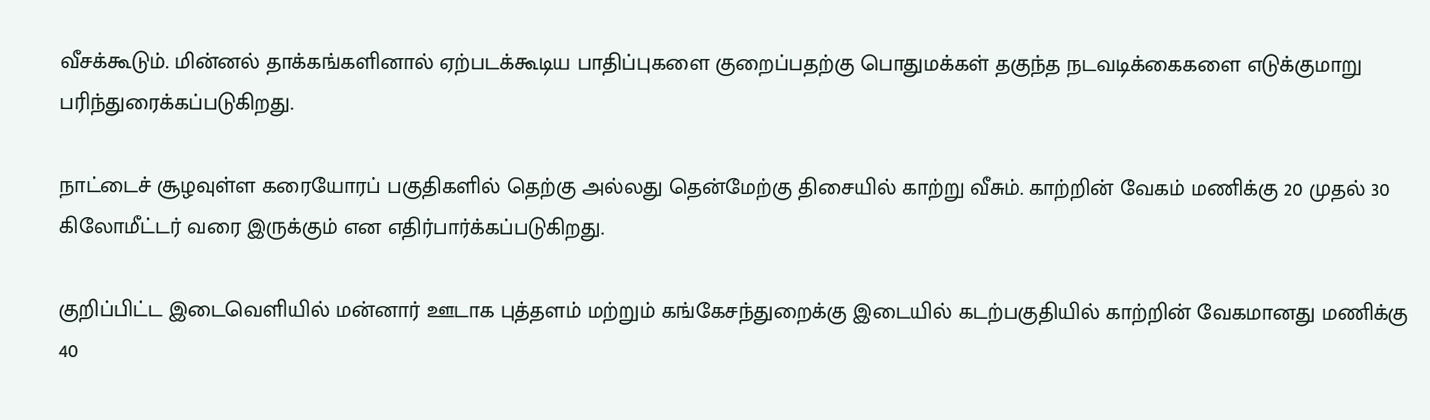வீசக்கூடும். மின்னல் தாக்கங்களினால் ஏற்படக்கூடிய பாதிப்புகளை குறைப்பதற்கு பொதுமக்கள் தகுந்த நடவடிக்கைகளை எடுக்குமாறு பரிந்துரைக்கப்படுகிறது.

நாட்டைச் சூழவுள்ள கரையோரப் பகுதிகளில் தெற்கு அல்லது தென்மேற்கு திசையில் காற்று வீசும். காற்றின் வேகம் மணிக்கு 20 முதல் 30 கிலோமீட்டர் வரை இருக்கும் என எதிர்பார்க்கப்படுகிறது.

குறிப்பிட்ட இடைவெளியில் மன்னார் ஊடாக புத்தளம் மற்றும் கங்கேசந்துறைக்கு இடையில் கடற்பகுதியில் காற்றின் வேகமானது மணிக்கு 40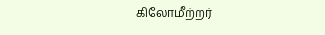கிலோமீற்றர்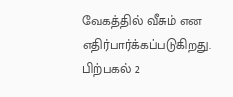வேகத்தில் வீசும் என எதிர்பார்க்கப்படுகிறது. பிற்பகல் 2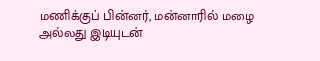மணிக்குப் பின்னர், மன்னாரில் மழை அல்லது இடியுடன்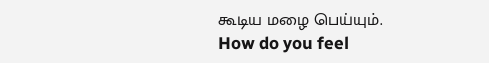கூடிய மழை பெய்யும்.
How do you feel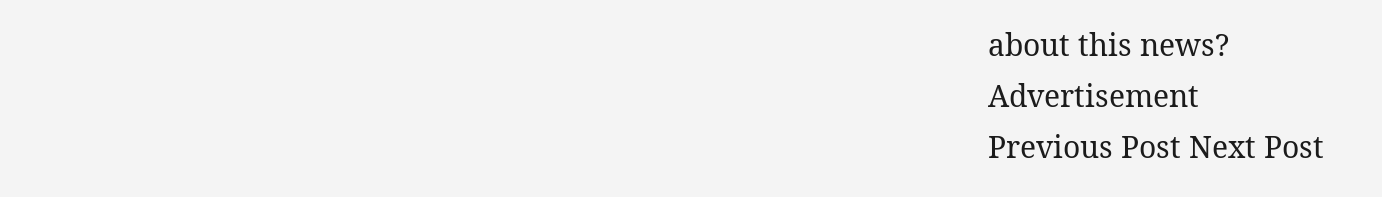about this news?
Advertisement
Previous Post Next Post